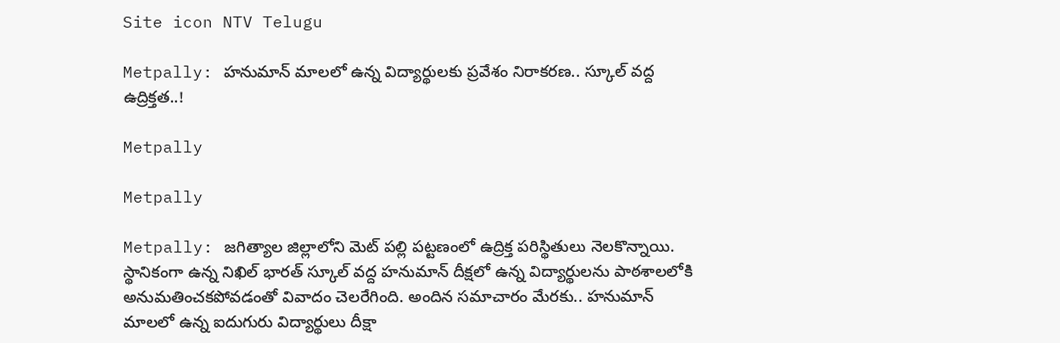Site icon NTV Telugu

Metpally: హనుమాన్ మాలలో ఉన్న విద్యార్థులకు ప్రవేశం నిరాకరణ.. స్కూల్ వద్ద ఉద్రిక్తత..!

Metpally

Metpally

Metpally: జగిత్యాల జిల్లాలోని మెట్ పల్లి పట్టణంలో ఉద్రిక్త పరిస్థితులు నెలకొన్నాయి. స్థానికంగా ఉన్న నిఖిల్ భారత్ స్కూల్ వద్ద హనుమాన్ దీక్షలో ఉన్న విద్యార్థులను పాఠశాలలోకి అనుమతించకపోవడంతో వివాదం చెలరేగింది. అందిన సమాచారం మేరకు.. హనుమాన్ మాలలో ఉన్న ఐదుగురు విద్యార్థులు దీక్షా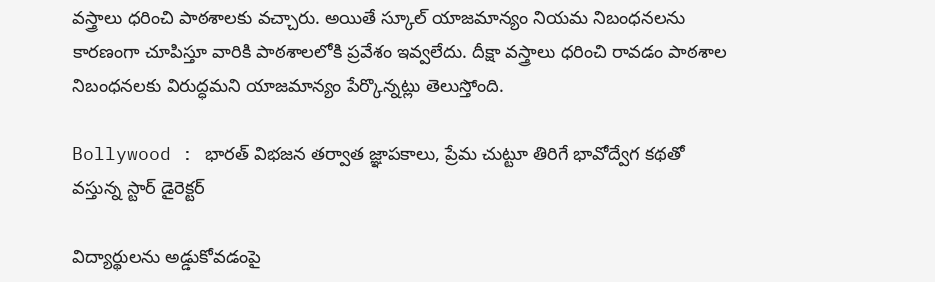వస్త్రాలు ధరించి పాఠశాలకు వచ్చారు. అయితే స్కూల్ యాజమాన్యం నియమ నిబంధనలను కారణంగా చూపిస్తూ వారికి పాఠశాలలోకి ప్రవేశం ఇవ్వలేదు. దీక్షా వస్త్రాలు ధరించి రావడం పాఠశాల నిబంధనలకు విరుద్ధమని యాజమాన్యం పేర్కొన్నట్లు తెలుస్తోంది.

Bollywood : భారత్ విభజన తర్వాత జ్ఞాపకాలు, ప్రేమ చుట్టూ తిరిగే భావోద్వేగ కథతో వస్తున్న స్టార్ డైరెక్టర్

విద్యార్థులను అడ్డుకోవడంపై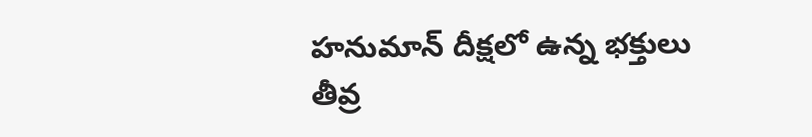హనుమాన్ దీక్షలో ఉన్న భక్తులు తీవ్ర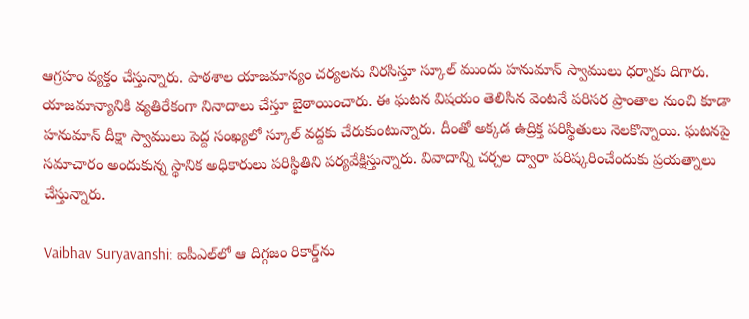ఆగ్రహం వ్యక్తం చేస్తున్నారు. పాఠశాల యాజమాన్యం చర్యలను నిరసిస్తూ స్కూల్ ముందు హనుమాన్ స్వాములు ధర్నాకు దిగారు. యాజమాన్యానికి వ్యతిరేకంగా నినాదాలు చేస్తూ బైఠాయించారు. ఈ ఘటన విషయం తెలిసిన వెంటనే పరిసర ప్రాంతాల నుంచి కూడా హనుమాన్ దీక్షా స్వాములు పెద్ద సంఖ్యలో స్కూల్ వద్దకు చేరుకుంటున్నారు. దీంతో అక్కడ ఉద్రిక్త పరిస్థితులు నెలకొన్నాయి. ఘటనపై సమాచారం అందుకున్న స్థానిక అధికారులు పరిస్థితిని పర్యవేక్షిస్తున్నారు. వివాదాన్ని చర్చల ద్వారా పరిష్కరించేందుకు ప్రయత్నాలు చేస్తున్నారు.

Vaibhav Suryavanshi: ఐపీఎల్‌లో ఆ దిగ్గజం రికార్డ్‌ను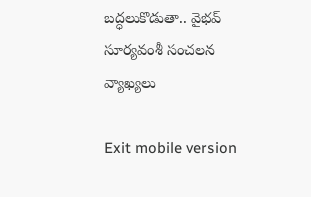బద్ధలుకొడుతా.. వైభవ్ సూర్యవంశీ సంచలన వ్యాఖ్యలు

Exit mobile version